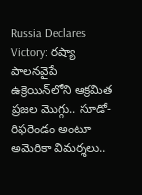Russia Declares Victory: రష్యా పాలనవైపే ఉక్రెయిన్‌లోని ఆక్రమిత ప్రజల మొగ్గు.. సూడో-రిఫరెండం అంటూ అమెరికా విమర్శలు..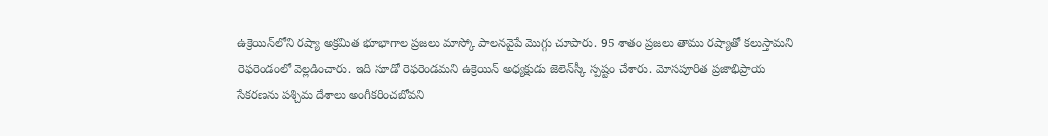ఉక్రెయిన్‌లోని రష్యా అక్రమిత భూభాగాల ప్రజలు మాస్కో పాలనవైపే మొగ్గు చూపారు. 95 శాతం ప్రజలు తాము రష్యాతో కలుస్తామని రెఫరెండంలో వెల్లడించారు. ఇది సూడో రెఫరెండమని ఉక్రెయిన్‌ అధ్యక్షుడు జెలెన్‌స్కీ స్పష్టం చేశారు. మోసపూరిత ప్రజాభిప్రాయ సేకరణను పశ్చిమ దేశాలు అంగీకరించబోవని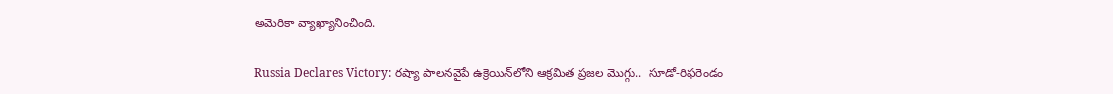అమెరికా వ్యాఖ్యానించింది.

Russia Declares Victory: రష్యా పాలనవైపే ఉక్రెయిన్‌లోని ఆక్రమిత ప్రజల మొగ్గు..  సూడో-రిఫరెండం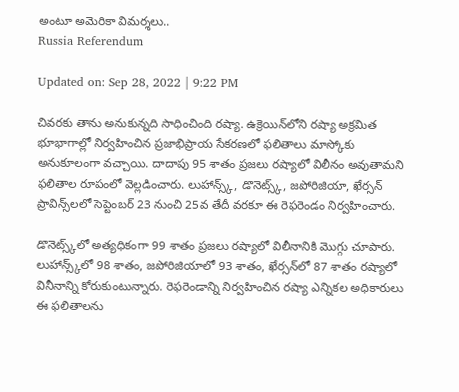అంటూ అమెరికా విమర్శలు..
Russia Referendum

Updated on: Sep 28, 2022 | 9:22 PM

చివరకు తాను అనుకున్నది సాధించింది రష్యా. ఉక్రెయిన్‌లోని రష్యా అక్రమిత భూభాగాల్లో నిర్వహించిన ప్రజాభిప్రాయ సేకరణలో ఫలితాలు మాస్కోకు అనుకూలంగా వచ్చాయి. దాదాపు 95 శాతం ప్రజలు రష్యాలో విలీనం అవుతామని ఫలితాల రూపంలో వెల్లడించారు. లుహాన్స్క్‌, డొనెట్స్క్, జపోరిజియా, ఖేర్సన్‌ ప్రావిన్స్‌లలో సెప్టెంబర్‌ 23 నుంచి 25వ తేదీ వరకూ ఈ రెఫరెండం నిర్వహించారు.

డొనెట్స్క్‌లో అత్యధికంగా 99 శాతం ప్రజలు రష్యాలో విలీనానికి మొగ్గు చూపారు. లుహాన్స్క్‌లో 98 శాతం, జపోరిజియాలో 93 శాతం, ఖేర్సన్‌లో 87 శాతం రష్యాలో వినీనాన్ని కోరుకుంటున్నారు. రెఫరెండాన్ని నిర్వహించిన రష్యా ఎన్నికల అధికారులు ఈ ఫలితాలను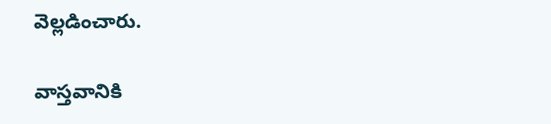వెల్లడించారు.

వాస్తవానికి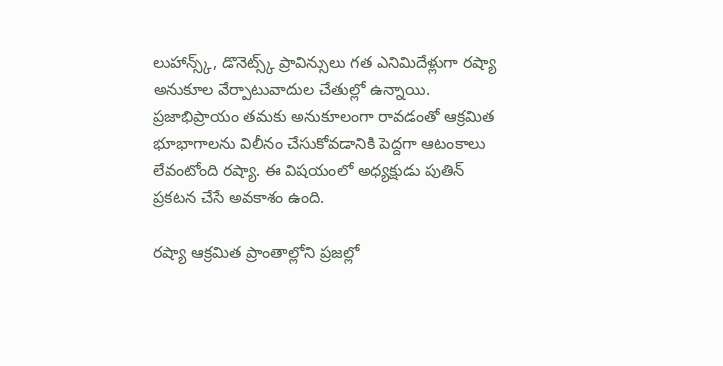లుహాన్స్క్‌, డొనెట్స్క్ ప్రావిన్సులు గత ఎనిమిదేళ్లుగా రష్యా అనుకూల వేర్పాటువాదుల చేతుల్లో ఉన్నాయి. ప్రజాభిప్రాయం తమకు అనుకూలంగా రావడంతో ఆక్రమిత భూభాగాలను విలీనం చేసుకోవడానికి పెద్దగా ఆటంకాలు లేవంటోంది రష్యా. ఈ విషయంలో అధ్యక్షుడు పుతిన్‌ ప్రకటన చేసే అవకాశం ఉంది.

రష్యా ఆక్రమిత ప్రాంతాల్లోని ప్రజల్లో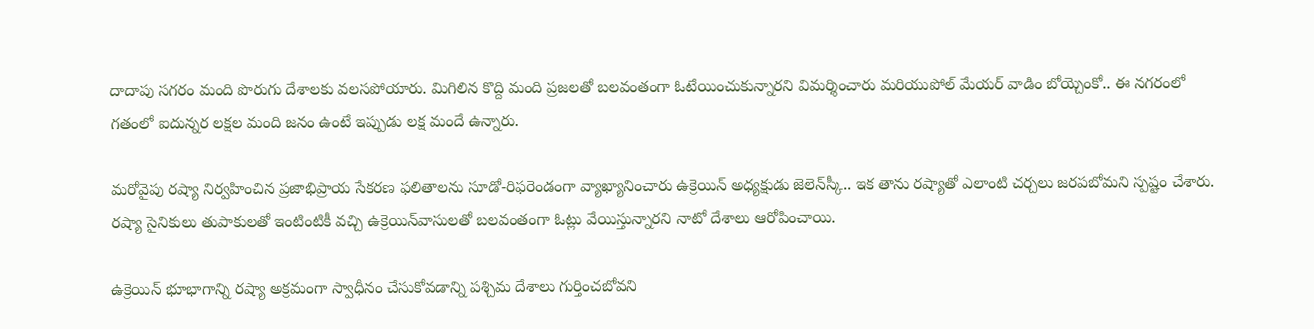దాదాపు సగరం మంది పొరుగు దేశాలకు వలసపోయారు. మిగిలిన కొద్ది మంది ప్రజలతో బలవంతంగా ఓటేయించుకున్నారని విమర్శించారు మరియుపోల్‌ మేయర్‌ వాడిం బోయ్చెంకో.. ఈ నగరంలో గతంలో ఐదున్నర లక్షల మంది జనం ఉంటే ఇప్పుడు లక్ష మందే ఉన్నారు.

మరోవైపు రష్యా నిర్వహించిన ప్రజాభిప్రాయ సేకరణ ఫలితాలను సూడో-రిఫరెండంగా వ్యాఖ్యానించారు ఉక్రెయిన్‌ అధ్యక్షుడు జెలెన్‌స్కీ.. ఇక తాను రష్యాతో ఎలాంటి చర్చలు జరపబోమని స్పష్టం చేశారు. రష్యా సైనికులు తుపాకులతో ఇంటింటికీ వచ్చి ఉక్రెయిన్‌వాసులతో బలవంతంగా ఓట్లు వేయిస్తున్నారని నాటో దేశాలు ఆరోపించాయి.

ఉక్రెయిన్‌ భూభాగాన్ని రష్యా అక్రమంగా స్వాధీనం చేసుకోవడాన్ని పశ్చిమ దేశాలు గుర్తించబోవని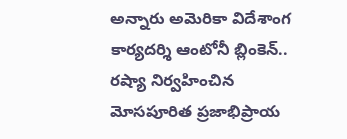అన్నారు అమెరికా విదేశాంగ కార్యదర్శి ఆంటోనీ బ్లింకెన్.. రష్యా నిర్వహించిన మోసపూరిత ప్రజాభిప్రాయ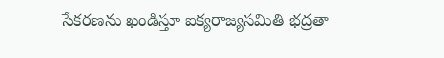సేకరణను ఖండిస్తూ ఐక్యరాజ్యసమితి భద్రతా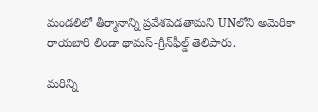మండలిలో తీర్మానాన్ని ప్రవేశపెడతామని UNలోని అమెరికా రాయబారి లిండా థామస్-గ్రీన్‌ఫీల్డ్ తెలిపారు.

మరిన్ని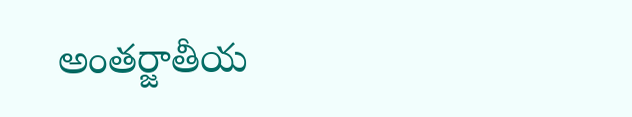అంతర్జాతీయ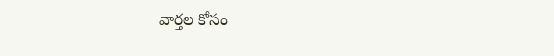వార్తల కోసం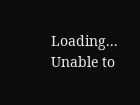Loading...
Unable to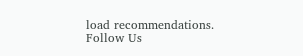load recommendations.
Follow Us